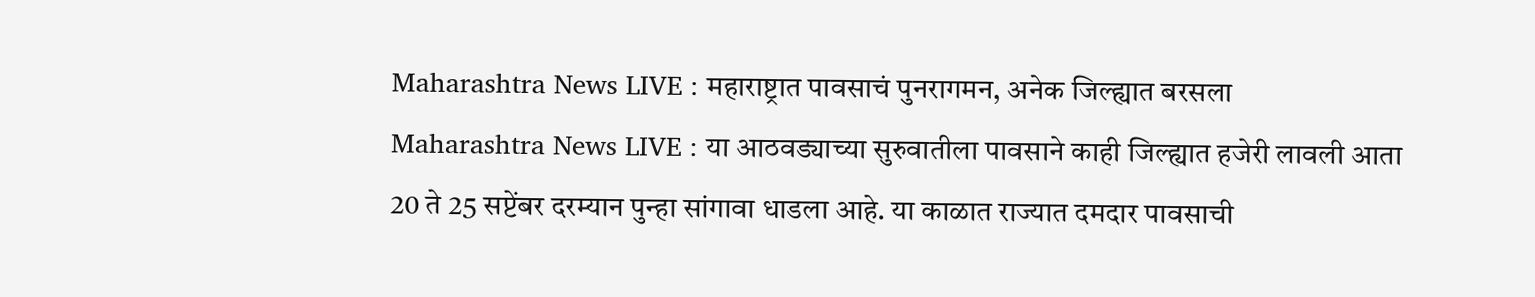Maharashtra News LIVE : महाराष्ट्रात पावसाचं पुनरागमन, अनेक जिल्ह्यात बरसला
Maharashtra News LIVE : या आठवड्याच्या सुरुवातीला पावसाने काही जिल्ह्यात हजेरी लावली आता 20 ते 25 सप्टेंबर दरम्यान पुन्हा सांगावा धाडला आहे. या काळात राज्यात दमदार पावसाची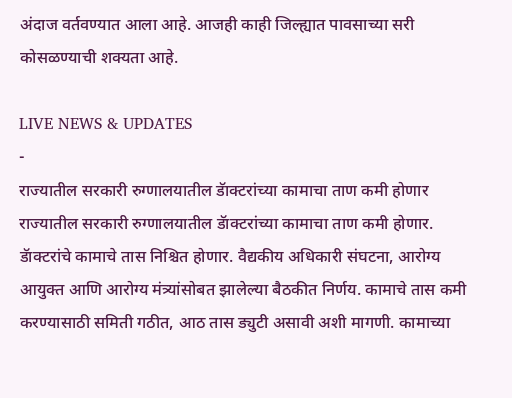अंदाज वर्तवण्यात आला आहे. आजही काही जिल्ह्यात पावसाच्या सरी कोसळण्याची शक्यता आहे.

LIVE NEWS & UPDATES
-
राज्यातील सरकारी रुग्णालयातील डॅाक्टरांच्या कामाचा ताण कमी होणार
राज्यातील सरकारी रुग्णालयातील डॅाक्टरांच्या कामाचा ताण कमी होणार. डॅाक्टरांचे कामाचे तास निश्चित होणार. वैद्यकीय अधिकारी संघटना, आरोग्य आयुक्त आणि आरोग्य मंत्र्यांसोबत झालेल्या बैठकीत निर्णय. कामाचे तास कमी करण्यासाठी समिती गठीत, आठ तास ड्युटी असावी अशी मागणी. कामाच्या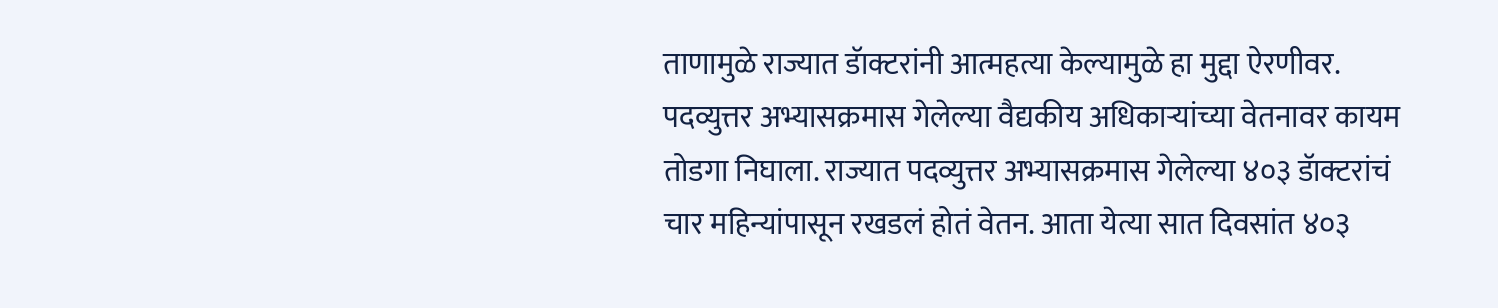ताणामुळे राज्यात डॅाक्टरांनी आत्महत्या केल्यामुळे हा मुद्दा ऐरणीवर. पदव्युत्तर अभ्यासक्रमास गेलेल्या वैद्यकीय अधिकाऱ्यांच्या वेतनावर कायम तोडगा निघाला. राज्यात पदव्युत्तर अभ्यासक्रमास गेलेल्या ४०३ डॅाक्टरांचं चार महिन्यांपासून रखडलं होतं वेतन. आता येत्या सात दिवसांत ४०३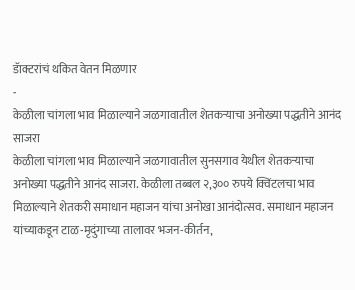डॅाक्टरांचं थकित वेतन मिळणार
-
केळीला चांगला भाव मिळाल्याने जळगावातील शेतकऱ्याचा अनोख्या पद्धतीने आनंद साजरा
केळीला चांगला भाव मिळाल्याने जळगावातील सुनसगाव येथील शेतकऱ्याचा अनोख्या पद्धतीने आनंद साजरा. केळीला तब्बल २,३०० रुपये क्विंटलचा भाव मिळाल्याने शेतकरी समाधान महाजन यांचा अनोखा आनंदोत्सव. समाधान महाजन यांच्याकडून टाळ-मृदुंगाच्या तालावर भजन-कीर्तन,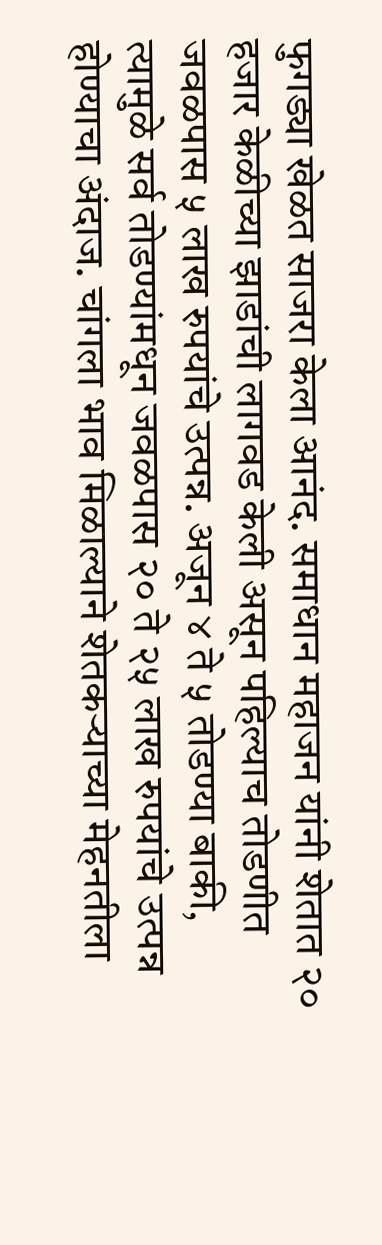फुगड्या खेळत साजरा केला आनंद. समाधान महाजन यांनी शेतात २० हजार केळीच्या झाडांची लागवड केली असून पहिल्याच तोडणीत जवळपास ५ लाख रुपयांचे उत्पन्न. अजून ४ ते ५ तोडण्या बाकी, त्यामुळे सर्व तोडण्यांमधून जवळपास २० ते २५ लाख रुपयांचे उत्पन्न होण्याचा अंदाज. चांगला भाव मिळाल्याने शेतकऱ्याच्या मेहनतीला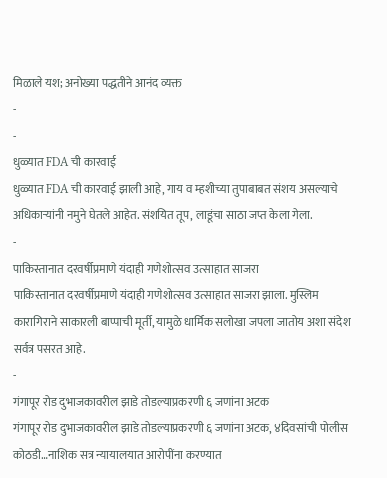मिळाले यश; अनोख्या पद्धतीने आनंद व्यक्त
-
-
धुळ्यात FDA ची कारवाई
धुळ्यात FDA ची कारवाई झाली आहे, गाय व म्हशीच्या तुपाबाबत संशय असल्याचे अधिकाऱ्यांनी नमुने घेतले आहेत. संशयित तूप, लाडूंचा साठा जप्त केला गेला.
-
पाकिस्तानात दरवर्षीप्रमाणे यंदाही गणेशोत्सव उत्साहात साजरा
पाकिस्तानात दरवर्षीप्रमाणे यंदाही गणेशोत्सव उत्साहात साजरा झाला. मुस्लिम कारागिराने साकारली बाप्पाची मूर्ती, यामुळे धार्मिक सलोखा जपला जातोय अशा संदेश सर्वत्र पसरत आहे.
-
गंगापूर रोड दुभाजकावरील झाडे तोडल्याप्रकरणी ६ जणांना अटक
गंगापूर रोड दुभाजकावरील झाडे तोडल्याप्रकरणी ६ जणांना अटक, ४दिवसांची पोलीस कोठडी…नाशिक सत्र न्यायालयात आरोपींना करण्यात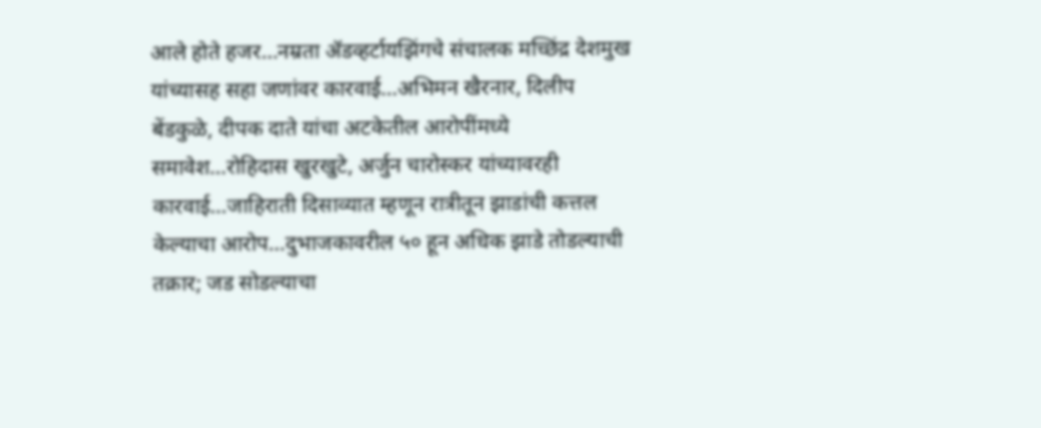आले होते हजर…नम्रता ॲडव्हर्टायझिंगचे संचालक मच्छिंद्र देशमुख यांच्यासह सहा जणांवर कारवाई…अभिमन खैरनार, दिलीप बेंडकुळे, दीपक दाते यांचा अटकेतील आरोपींमध्ये समावेश…रोहिदास खुरखुटे, अर्जुन चारोस्कर यांच्यावरही कारवाई…जाहिराती दिसाव्यात म्हणून रात्रीतून झाडांची कत्तल केल्याचा आरोप…दुभाजकावरील ५० हून अधिक झाडे तोडल्याची तक्रार; जड सोडल्याचा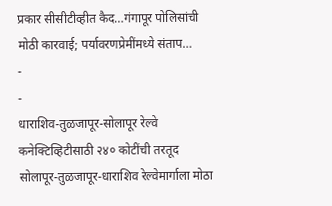प्रकार सीसीटीव्हीत कैद…गंगापूर पोलिसांची मोठी कारवाई; पर्यावरणप्रेमींमध्ये संताप…
-
-
धाराशिव-तुळजापूर-सोलापूर रेल्वे कनेक्टिव्हिटीसाठी २४० कोटींची तरतूद
सोलापूर-तुळजापूर-धाराशिव रेल्वेमार्गाला मोठा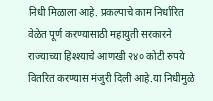निधी मिळाला आहे. प्रकल्पाचे काम निर्धारित वेळेत पूर्ण करण्यासाठी महायुती सरकारने राज्याच्या हिश्श्याचे आणखी २४० कोटी रुपये वितरित करण्यास मंजुरी दिली आहे.या निधीमुळे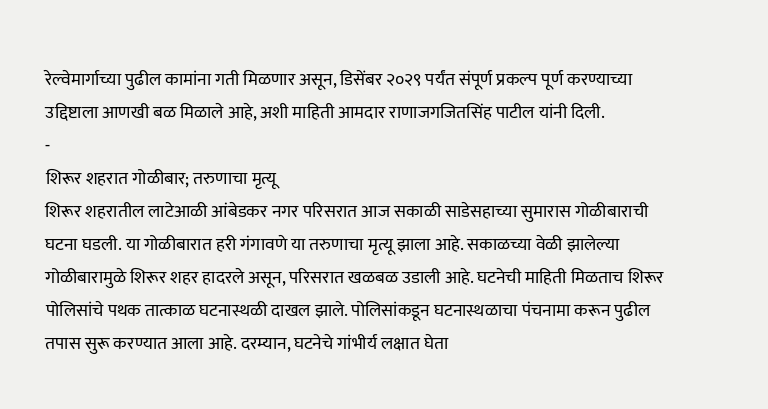रेल्वेमार्गाच्या पुढील कामांना गती मिळणार असून, डिसेंबर २०२९ पर्यंत संपूर्ण प्रकल्प पूर्ण करण्याच्या उद्दिष्टाला आणखी बळ मिळाले आहे, अशी माहिती आमदार राणाजगजितसिंह पाटील यांनी दिली.
-
शिरूर शहरात गोळीबार; तरुणाचा मृत्यू
शिरूर शहरातील लाटेआळी आंबेडकर नगर परिसरात आज सकाळी साडेसहाच्या सुमारास गोळीबाराची घटना घडली. या गोळीबारात हरी गंगावणे या तरुणाचा मृत्यू झाला आहे. सकाळच्या वेळी झालेल्या गोळीबारामुळे शिरूर शहर हादरले असून, परिसरात खळबळ उडाली आहे. घटनेची माहिती मिळताच शिरूर पोलिसांचे पथक तात्काळ घटनास्थळी दाखल झाले. पोलिसांकडून घटनास्थळाचा पंचनामा करून पुढील तपास सुरू करण्यात आला आहे. दरम्यान, घटनेचे गांभीर्य लक्षात घेता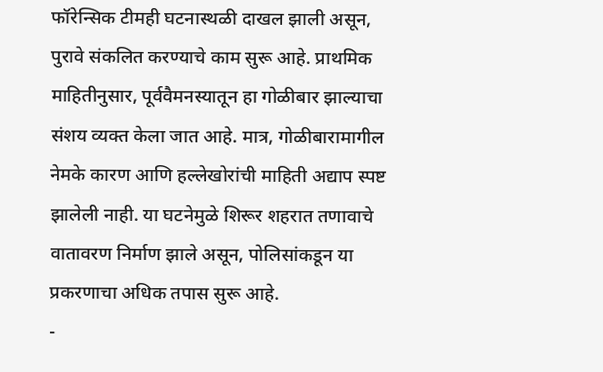फॉरेन्सिक टीमही घटनास्थळी दाखल झाली असून, पुरावे संकलित करण्याचे काम सुरू आहे. प्राथमिक माहितीनुसार, पूर्ववैमनस्यातून हा गोळीबार झाल्याचा संशय व्यक्त केला जात आहे. मात्र, गोळीबारामागील नेमके कारण आणि हल्लेखोरांची माहिती अद्याप स्पष्ट झालेली नाही. या घटनेमुळे शिरूर शहरात तणावाचे वातावरण निर्माण झाले असून, पोलिसांकडून या प्रकरणाचा अधिक तपास सुरू आहे.
-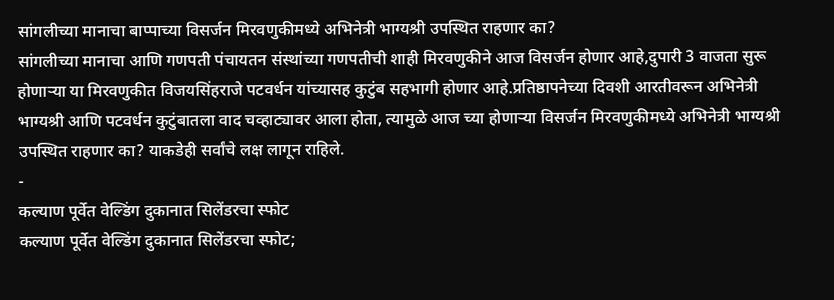सांगलीच्या मानाचा बाप्पाच्या विसर्जन मिरवणुकीमध्ये अभिनेत्री भाग्यश्री उपस्थित राहणार का?
सांगलीच्या मानाचा आणि गणपती पंचायतन संस्थांच्या गणपतीची शाही मिरवणुकीने आज विसर्जन होणार आहे,दुपारी 3 वाजता सुरू होणाऱ्या या मिरवणुकीत विजयसिंहराजे पटवर्धन यांच्यासह कुटुंब सहभागी होणार आहे.प्रतिष्ठापनेच्या दिवशी आरतीवरून अभिनेत्री भाग्यश्री आणि पटवर्धन कुटुंबातला वाद चव्हाट्यावर आला होता, त्यामुळे आज च्या होणाऱ्या विसर्जन मिरवणुकीमध्ये अभिनेत्री भाग्यश्री उपस्थित राहणार का? याकडेही सर्वांचे लक्ष लागून राहिले.
-
कल्याण पूर्वेत वेल्डिंग दुकानात सिलेंडरचा स्फोट
कल्याण पूर्वेत वेल्डिंग दुकानात सिलेंडरचा स्फोट;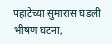पहाटेच्या सुमारास घडली भीषण घटना,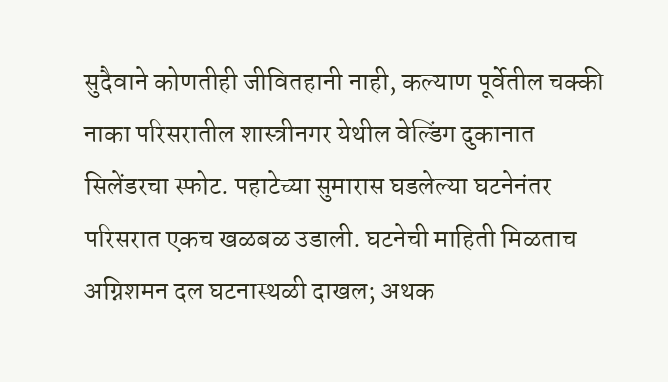सुदैवाने कोणतीही जीवितहानी नाही, कल्याण पूर्वेतील चक्की नाका परिसरातील शास्त्रीनगर येथील वेल्डिंग दुकानात सिलेंडरचा स्फोट. पहाटेच्या सुमारास घडलेल्या घटनेनंतर परिसरात एकच खळबळ उडाली. घटनेची माहिती मिळताच अग्निशमन दल घटनास्थळी दाखल; अथक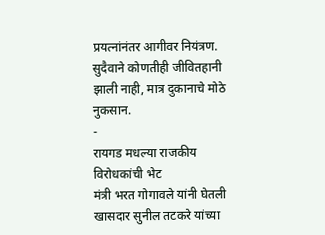प्रयत्नांनंतर आगीवर नियंत्रण. सुदैवाने कोणतीही जीवितहानी झाली नाही, मात्र दुकानाचे मोठे नुकसान.
-
रायगड मधल्या राजकीय विरोधकांची भेट
मंत्री भरत गोगावले यांनी घेतली खासदार सुनील तटकरे यांच्या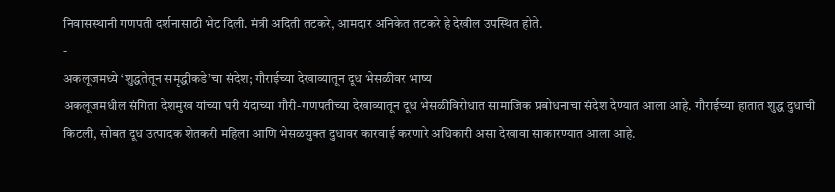निवासस्थानी गणपती दर्शनासाठी भेट दिली. मंत्री अदिती तटकरे, आमदार अनिकेत तटकरे हे देखील उपस्थित होते.
-
अकलूजमध्ये ‘शुद्धतेतून समृद्धीकडे’चा संदेश; गौराईच्या देखाव्यातून दूध भेसळीवर भाष्य
अकलूजमधील संगिता देशमुख यांच्या घरी यंदाच्या गौरी-गणपतीच्या देखाव्यातून दूध भेसळीविरोधात सामाजिक प्रबोधनाचा संदेश देण्यात आला आहे. गौराईच्या हातात शुद्ध दुधाची किटली, सोबत दूध उत्पादक शेतकरी महिला आणि भेसळयुक्त दुधावर कारवाई करणारे अधिकारी असा देखावा साकारण्यात आला आहे.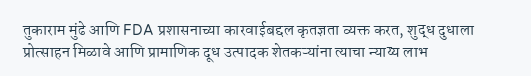तुकाराम मुंढे आणि FDA प्रशासनाच्या कारवाईबद्दल कृतज्ञता व्यक्त करत, शुद्ध दुधाला प्रोत्साहन मिळावे आणि प्रामाणिक दूध उत्पादक शेतकऱ्यांना त्याचा न्याय्य लाभ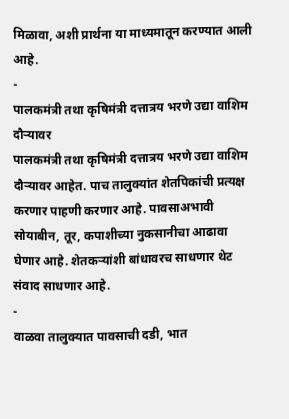मिळावा, अशी प्रार्थना या माध्यमातून करण्यात आली आहे.
-
पालकमंत्री तथा कृषिमंत्री दत्तात्रय भरणे उद्या वाशिम दौऱ्यावर
पालकमंत्री तथा कृषिमंत्री दत्तात्रय भरणे उद्या वाशिम दौऱ्यावर आहेत. पाच तालुक्यांत शेतपिकांची प्रत्यक्ष करणार पाहणी करणार आहे. पावसाअभावी सोयाबीन, तूर, कपाशीच्या नुकसानीचा आढावा घेणार आहे. शेतकऱ्यांशी बांधावरच साधणार थेट संवाद साधणार आहे.
-
वाळवा तालुक्यात पावसाची दडी, भात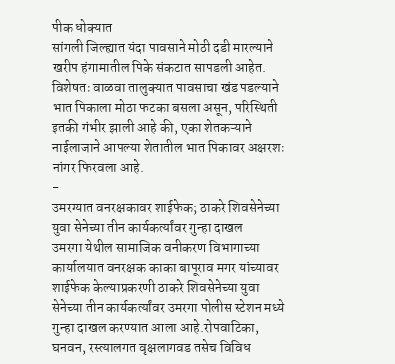पीक धोक्यात
सांगली जिल्ह्यात यंदा पावसाने मोठी दडी मारल्याने खरीप हंगामातील पिके संकटात सापडली आहेत. विशेषतः वाळवा तालुक्यात पावसाचा खंड पडल्याने भात पिकाला मोठा फटका बसला असून, परिस्थिती इतकी गंभीर झाली आहे की, एका शेतकऱ्याने नाईलाजाने आपल्या शेतातील भात पिकावर अक्षरशः नांगर फिरवला आहे.
-
उमरग्यात वनरक्षकावर शाईफेक; ठाकरे शिवसेनेच्या युवा सेनेच्या तीन कार्यकर्त्यांवर गुन्हा दाखल
उमरगा येथील सामाजिक वनीकरण विभागाच्या कार्यालयात वनरक्षक काका बापूराव मगर यांच्यावर शाईफेक केल्याप्रकरणी ठाकरे शिवसेनेच्या युवा सेनेच्या तीन कार्यकर्त्यांवर उमरगा पोलीस स्टेशन मध्ये गुन्हा दाखल करण्यात आला आहे.रोपवाटिका, घनवन, रस्त्यालगत वृक्षलागवड तसेच विविध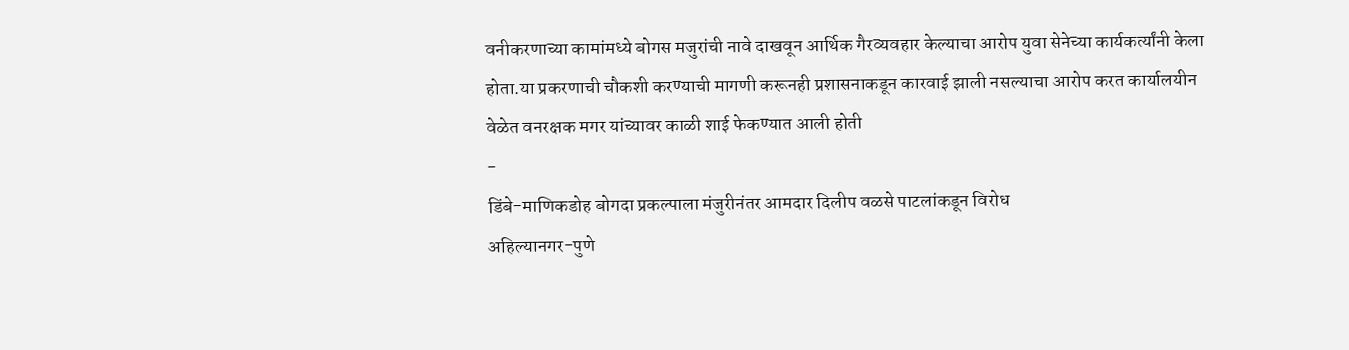वनीकरणाच्या कामांमध्ये बोगस मजुरांची नावे दाखवून आर्थिक गैरव्यवहार केल्याचा आरोप युवा सेनेच्या कार्यकर्त्यांनी केला होता.या प्रकरणाची चौकशी करण्याची मागणी करूनही प्रशासनाकडून कारवाई झाली नसल्याचा आरोप करत कार्यालयीन वेळेत वनरक्षक मगर यांच्यावर काळी शाई फेकण्यात आली होती
-
डिंबे-माणिकडोह बोगदा प्रकल्पाला मंजुरीनंतर आमदार दिलीप वळसे पाटलांकडून विरोध
अहिल्यानगर-पुणे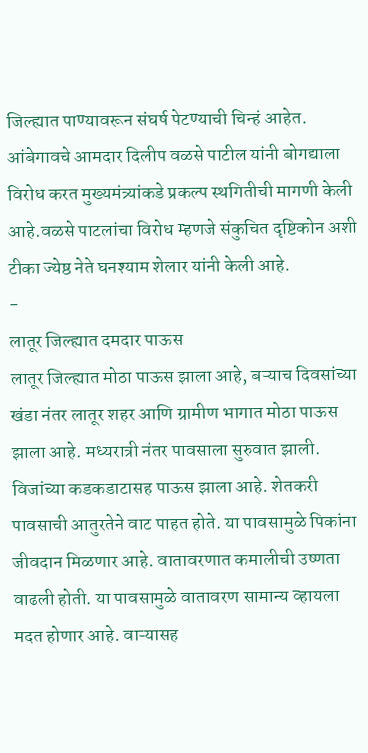जिल्ह्यात पाण्यावरून संघर्ष पेटण्याची चिन्हं आहेत. आंबेगावचे आमदार दिलीप वळसे पाटील यांनी बोगद्याला विरोध करत मुख्यमंत्र्यांकडे प्रकल्प स्थगितीची मागणी केली आहे.वळसे पाटलांचा विरोध म्हणजे संकुचित दृष्टिकोन अशी टीका ज्येष्ठ नेते घनश्याम शेलार यांनी केली आहे.
-
लातूर जिल्ह्यात दमदार पाऊस
लातूर जिल्ह्यात मोठा पाऊस झाला आहे, बऱ्याच दिवसांच्या खंडा नंतर लातूर शहर आणि ग्रामीण भागात मोठा पाऊस झाला आहे. मध्यरात्री नंतर पावसाला सुरुवात झाली. विजांच्या कडकडाटासह पाऊस झाला आहे. शेतकरी पावसाची आतुरतेने वाट पाहत होते. या पावसामुळे पिकांना जीवदान मिळणार आहे. वातावरणात कमालीची उष्णता वाढली होती. या पावसामुळे वातावरण सामान्य व्हायला मदत होणार आहे. वाऱ्यासह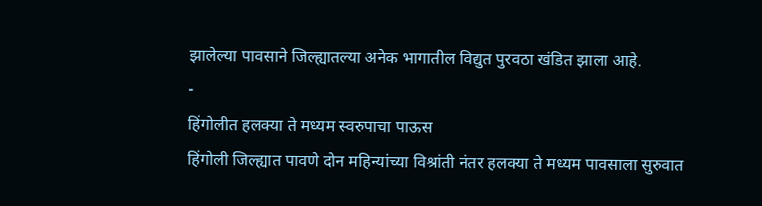झालेल्या पावसाने जिल्ह्यातल्या अनेक भागातील विद्युत पुरवठा खंडित झाला आहे.
-
हिंगोलीत हलक्या ते मध्यम स्वरुपाचा पाऊस
हिंगोली जिल्ह्यात पावणे दोन महिन्यांच्या विश्रांती नंतर हलक्या ते मध्यम पावसाला सुरुवात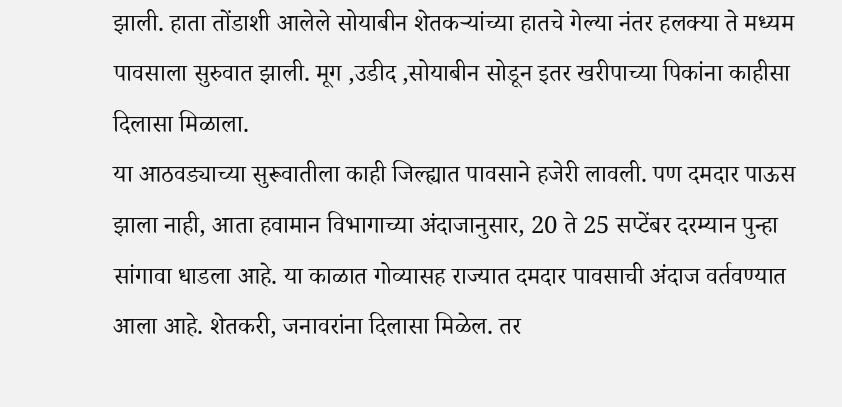झाली. हाता तोंडाशी आलेले सोयाबीन शेतकऱ्यांच्या हातचे गेल्या नंतर हलक्या ते मध्यम पावसाला सुरुवात झाली. मूग ,उडीद ,सोयाबीन सोडून इतर खरीपाच्या पिकांना काहीसा दिलासा मिळाला.
या आठवड्याच्या सुरूवातीला काही जिल्ह्यात पावसाने हजेरी लावली. पण दमदार पाऊस झाला नाही, आता हवामान विभागाच्या अंदाजानुसार, 20 ते 25 सप्टेंबर दरम्यान पुन्हा सांगावा धाडला आहे. या काळात गोव्यासह राज्यात दमदार पावसाची अंदाज वर्तवण्यात आला आहे. शेतकरी, जनावरांना दिलासा मिळेल. तर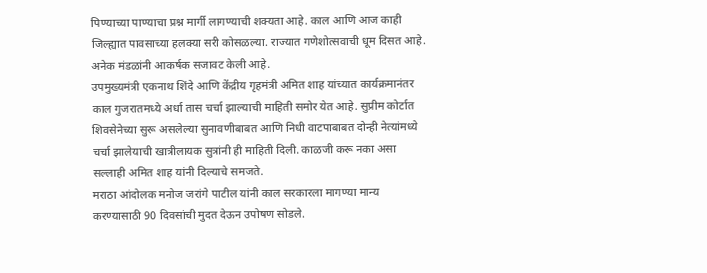पिण्याच्या पाण्याचा प्रश्न मार्गी लागण्याची शक्यता आहे. काल आणि आज काही जिल्ह्यात पावसाच्या हलक्या सरी कोसळल्या. राज्यात गणेशोत्सवाची धूम दिसत आहे. अनेक मंडळांनी आकर्षक सजावट केली आहे.
उपमुख्यमंत्री एकनाथ शिंदे आणि केंद्रीय गृहमंत्री अमित शाह यांच्यात कार्यक्रमानंतर काल गुजरातमध्ये अर्धा तास चर्चा झाल्याची माहिती समोर येत आहे. सुप्रीम कोर्टात शिवसेनेच्या सुरू असलेल्या सुनावणीबाबत आणि निधी वाटपाबाबत दोन्ही नेत्यांमध्ये चर्चा झालेयाची खात्रीलायक सुत्रांनी ही माहिती दिली. काळजी करू नका असा सल्लाही अमित शाह यांनी दिल्याचे समजते.
मराठा आंदोलक मनोज जरांगे पाटील यांनी काल सरकारला मागण्या मान्य करण्यासाठी 90 दिवसांची मुदत देऊन उपोषण सोडले.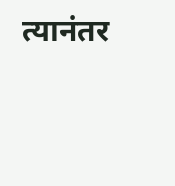त्यानंतर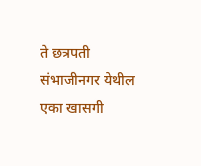ते छत्रपती संभाजीनगर येथील एका खासगी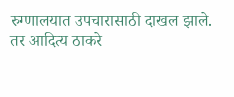रुग्णालयात उपचारासाठी दाखल झाले. तर आदित्य ठाकरे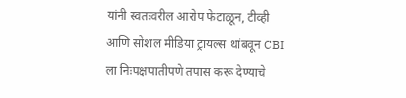यांनी स्वतःवरील आरोप फेटाळून, टीव्ही आणि सोशल मीडिया ट्रायल्स थांबवून CBI ला निःपक्षपातीपणे तपास करू देण्याचे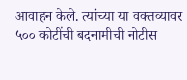आवाहन केले. त्यांच्या या वक्तव्यावर ५०० कोटींची बदनामीची नोटीस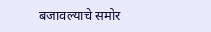बजावल्याचे समोर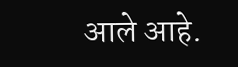आले आहे.